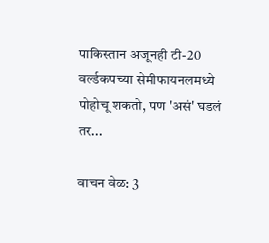पाकिस्तान अजूनही टी-20 वर्ल्डकपच्या सेमीफायनलमध्ये पोहोचू शकतो, पण 'असं' घडलं तर...

वाचन वेळ: 3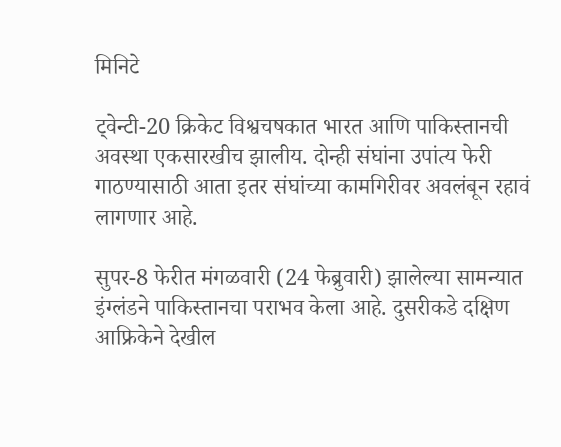मिनिटे

ट्वेन्टी-20 क्रिकेट विश्वचषकात भारत आणि पाकिस्तानची अवस्था एकसारखीच झालीय. दोन्ही संघांना उपांत्य फेरी गाठण्यासाठी आता इतर संघांच्या कामगिरीवर अवलंबून रहावं लागणार आहे.

सुपर-8 फेरीत मंगळवारी (24 फेब्रुवारी) झालेल्या सामन्यात इंग्लंडने पाकिस्तानचा पराभव केला आहे. दुसरीकडे दक्षिण आफ्रिकेने देखील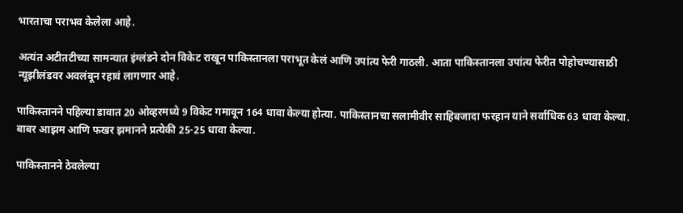भारताचा पराभव केलेला आहे.

अत्यंत अटीतटीच्या सामन्यात इंग्लंडने दोन विकेट राखून पाकिस्तानला पराभूत केलं आणि उपांत्य फेरी गाठली. आता पाकिस्तानला उपांत्य फेरीत पोहोचण्यासाठी न्यूझीलंडवर अवलंबून रहावं लागणार आहे.

पाकिस्तानने पहिल्या डावात 20 ओव्हरमध्ये 9 विकेट गमावून 164 धावा केल्या होत्या. पाकिस्तानचा सलामीवीर साहिबजादा फरहान याने सर्वाधिक 63 धावा केल्या. बाबर आझम आणि फखर झमानने प्रत्येकी 25-25 धावा केल्या.

पाकिस्तानने ठेवलेल्या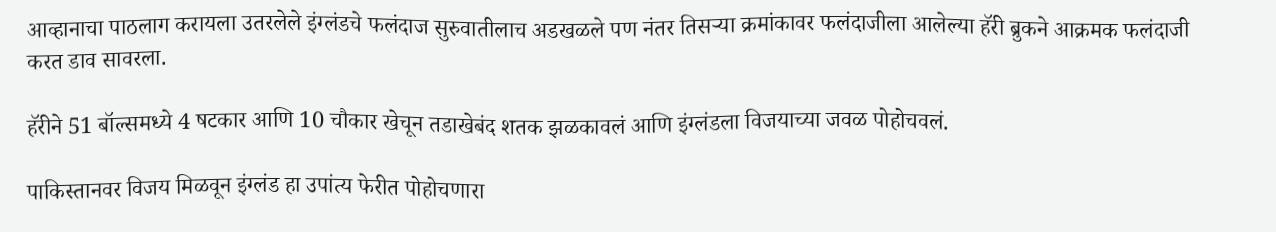आव्हानाचा पाठलाग करायला उतरलेले इंग्लंडचे फलंदाज सुरुवातीलाच अडखळले पण नंतर तिसऱ्या क्रमांकावर फलंदाजीला आलेल्या हॅरी ब्रुकने आक्रमक फलंदाजी करत डाव सावरला.

हॅरीने 51 बॉल्समध्ये 4 षटकार आणि 10 चौकार खेचून तडाखेबंद शतक झळकावलं आणि इंग्लंडला विजयाच्या जवळ पोहोचवलं.

पाकिस्तानवर विजय मिळवून इंग्लंड हा उपांत्य फेरीत पोहोचणारा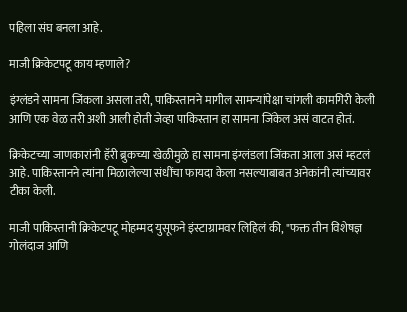पहिला संघ बनला आहे.

माजी क्रिकेटपटू काय म्हणाले?

इंग्लंडने सामना जिंकला असला तरी, पाकिस्तानने मागील सामन्यांपेक्षा चांगली कामगिरी केली आणि एक वेळ तरी अशी आली होती जेव्हा पाकिस्तान हा सामना जिंकेल असं वाटत होतं.

क्रिकेटच्या जाणकारांनी हॅरी ब्रुकच्या खेळीमुळे हा सामना इंग्लंडला जिंकता आला असं म्हटलं आहे. पाकिस्तानने त्यांना मिळालेल्या संधींचा फायदा केला नसल्याबाबत अनेकांनी त्यांच्यावर टीका केली.

माजी पाकिस्तानी क्रिकेटपटू मोहम्मद युसूफने इंस्टाग्रामवर लिहिलं की, "फक्त तीन विशेषज्ञ गोलंदाज आणि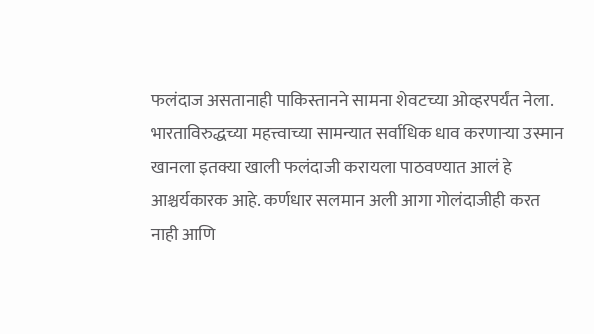फलंदाज असतानाही पाकिस्तानने सामना शेवटच्या ओव्हरपर्यंत नेला. भारताविरुद्धच्या महत्त्वाच्या सामन्यात सर्वाधिक धाव करणाऱ्या उस्मान खानला इतक्या खाली फलंदाजी करायला पाठवण्यात आलं हे आश्चर्यकारक आहे. कर्णधार सलमान अली आगा गोलंदाजीही करत नाही आणि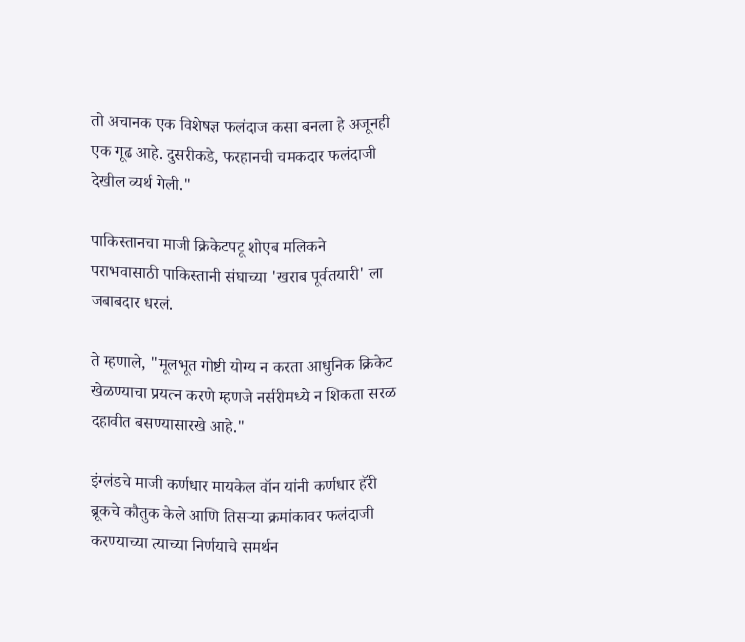तो अचानक एक विशेषज्ञ फलंदाज कसा बनला हे अजूनही एक गूढ आहे. दुसरीकडे, फरहानची चमकदार फलंदाजी देखील व्यर्थ गेली."

पाकिस्तानचा माजी क्रिकेटपटू शोएब मलिकने पराभवासाठी पाकिस्तानी संघाच्या 'खराब पूर्वतयारी' ला जबाबदार धरलं.

ते म्हणाले, "मूलभूत गोष्टी योग्य न करता आधुनिक क्रिकेट खेळण्याचा प्रयत्न करणे म्हणजे नर्सरीमध्ये न शिकता सरळ दहावीत बसण्यासारखे आहे."

इंग्लंडचे माजी कर्णधार मायकेल वॉन यांनी कर्णधार हॅरी ब्रूकचे कौतुक केले आणि तिसऱ्या क्रमांकावर फलंदाजी करण्याच्या त्याच्या निर्णयाचे समर्थन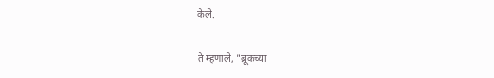केले.

ते म्हणाले, "ब्रूकच्या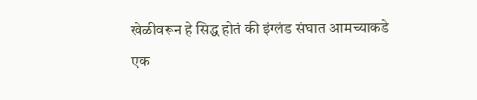खेळीवरून हे सिद्ध होतं की इंग्लंड संघात आमच्याकडे एक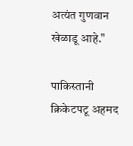अत्यंत गुणवान खेळाडू आहे."

पाकिस्तानी क्रिकेटपटू अहमद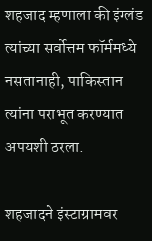शहजाद म्हणाला की इंग्लंड त्यांच्या सर्वोत्तम फॉर्ममध्ये नसतानाही, पाकिस्तान त्यांना पराभूत करण्यात अपयशी ठरला.

शहजादने इंस्टाग्रामवर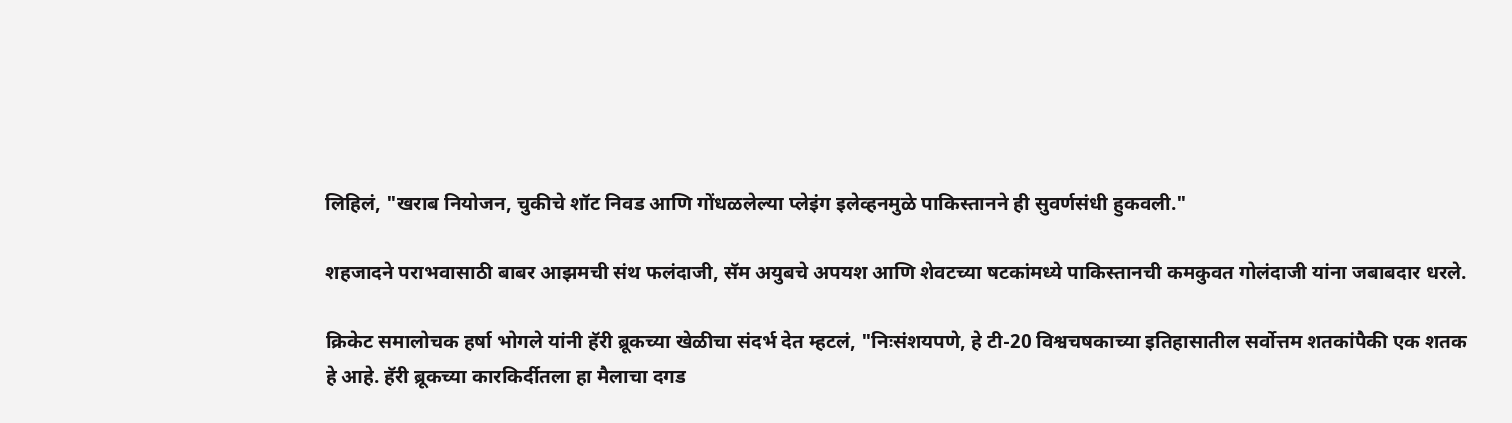लिहिलं, "खराब नियोजन, चुकीचे शॉट निवड आणि गोंधळलेल्या प्लेइंग इलेव्हनमुळे पाकिस्तानने ही सुवर्णसंधी हुकवली."

शहजादने पराभवासाठी बाबर आझमची संथ फलंदाजी, सॅम अयुबचे अपयश आणि शेवटच्या षटकांमध्ये पाकिस्तानची कमकुवत गोलंदाजी यांना जबाबदार धरले.

क्रिकेट समालोचक हर्षा भोगले यांनी हॅरी ब्रूकच्या खेळीचा संदर्भ देत म्हटलं, "निःसंशयपणे, हे टी-20 विश्वचषकाच्या इतिहासातील सर्वोत्तम शतकांपैकी एक शतक हे आहे. हॅरी ब्रूकच्या कारकिर्दीतला हा मैलाचा दगड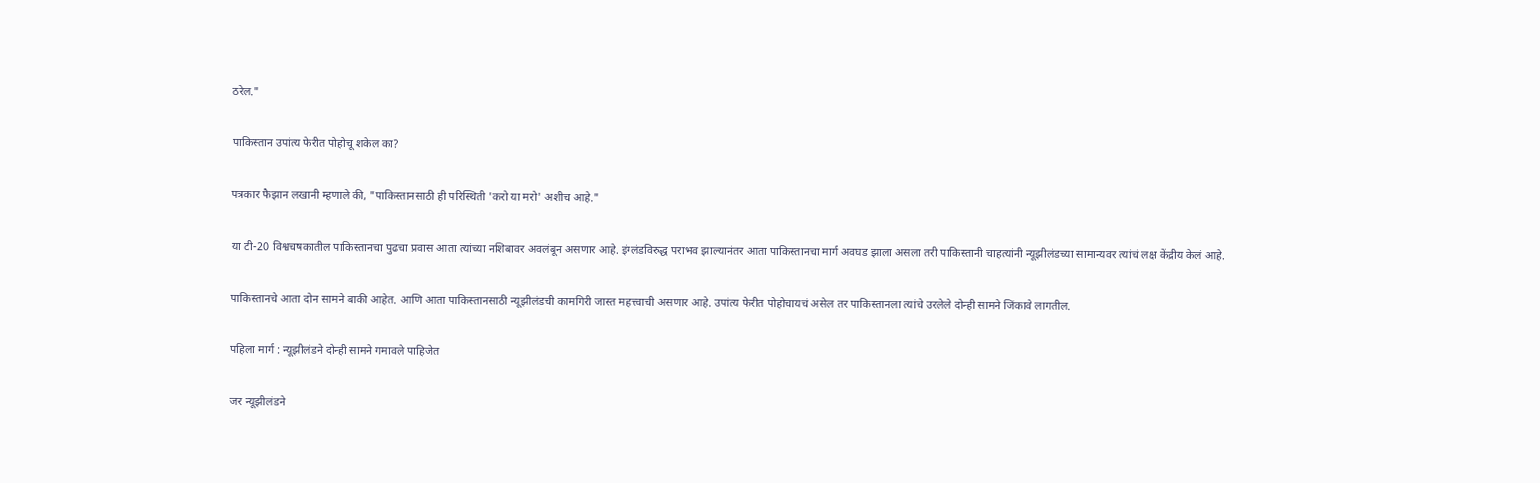ठरेल."

पाकिस्तान उपांत्य फेरीत पोहोचू शकेल का?

पत्रकार फैझान लखानी म्हणाले की, "पाकिस्तानसाठी ही परिस्थिती 'करो या मरो' अशीच आहे."

या टी-20 विश्वचषकातील पाकिस्तानचा पुढचा प्रवास आता त्यांच्या नशिबावर अवलंबून असणार आहे. इंग्लंडविरुद्ध पराभव झाल्यानंतर आता पाकिस्तानचा मार्ग अवघड झाला असला तरी पाकिस्तानी चाहत्यांनी न्यूझीलंडच्या सामान्यवर त्यांचं लक्ष केंद्रीय केलं आहे.

पाकिस्तानचे आता दोन सामने बाकी आहेत. आणि आता पाकिस्तानसाठी न्यूझीलंडची कामगिरी जास्त महत्त्वाची असणार आहे. उपांत्य फेरीत पोहोचायचं असेल तर पाकिस्तानला त्यांचे उरलेले दोन्ही सामने जिंकावे लागतील.

पहिला मार्ग : न्यूझीलंडने दोन्ही सामने गमावले पाहिजेत

जर न्यूझीलंडने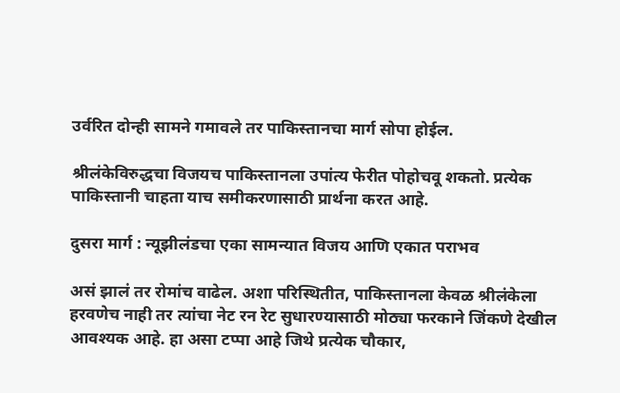उर्वरित दोन्ही सामने गमावले तर पाकिस्तानचा मार्ग सोपा होईल.

श्रीलंकेविरुद्धचा विजयच पाकिस्तानला उपांत्य फेरीत पोहोचवू शकतो. प्रत्येक पाकिस्तानी चाहता याच समीकरणासाठी प्रार्थना करत आहे.

दुसरा मार्ग : न्यूझीलंडचा एका सामन्यात विजय आणि एकात पराभव

असं झालं तर रोमांच वाढेल. अशा परिस्थितीत, पाकिस्तानला केवळ श्रीलंकेला हरवणेच नाही तर त्यांचा नेट रन रेट सुधारण्यासाठी मोठ्या फरकाने जिंकणे देखील आवश्यक आहे. हा असा टप्पा आहे जिथे प्रत्येक चौकार,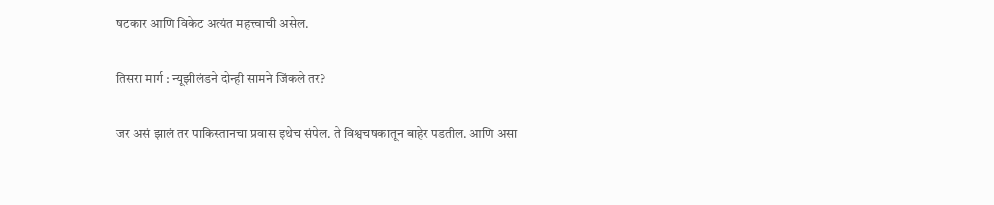षटकार आणि विकेट अत्यंत महत्त्वाची असेल.

तिसरा मार्ग : न्यूझीलंडने दोन्ही सामने जिंकले तर?

जर असं झालं तर पाकिस्तानचा प्रवास इथेच संपेल. ते विश्वचषकातून बाहेर पडतील. आणि असा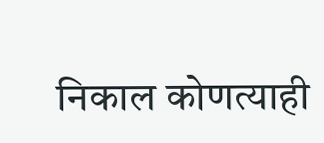निकाल कोणत्याही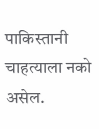पाकिस्तानी चाहत्याला नको असेल.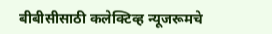बीबीसीसाठी कलेक्टिव्ह न्यूजरूमचे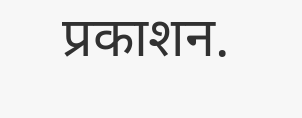प्रकाशन.